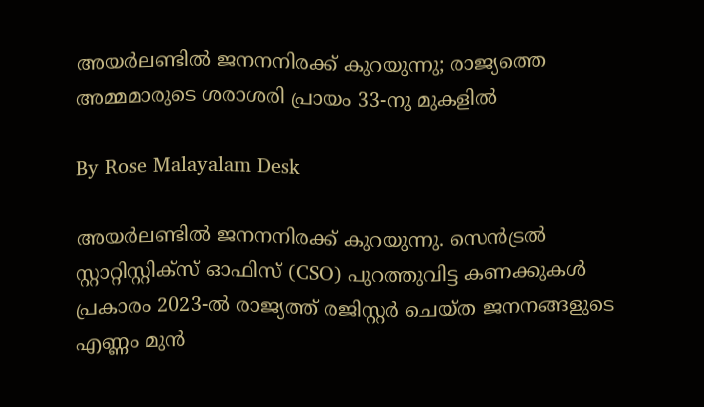അയർലണ്ടിൽ ജനനനിരക്ക് കുറയുന്നു; രാജ്യത്തെ അമ്മമാരുടെ ശരാശരി പ്രായം 33-നു മുകളിൽ

By Rose Malayalam Desk

അയര്‍ലണ്ടില്‍ ജനനനിരക്ക് കുറയുന്നു. സെന്‍ട്രല്‍ സ്റ്റാറ്റിസ്റ്റിക്‌സ് ഓഫിസ് (CSO) പുറത്തുവിട്ട കണക്കുകള്‍ പ്രകാരം 2023-ല്‍ രാജ്യത്ത് രജിസ്റ്റര്‍ ചെയ്ത ജനനങ്ങളുടെ എണ്ണം മുന്‍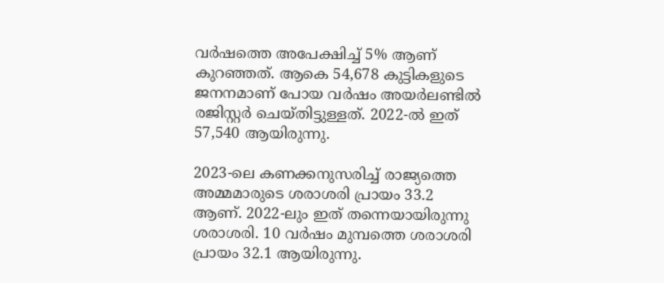വര്‍ഷത്തെ അപേക്ഷിച്ച് 5% ആണ് കുറഞ്ഞത്. ആകെ 54,678 കുട്ടികളുടെ ജനനമാണ് പോയ വര്‍ഷം അയര്‍ലണ്ടില്‍ രജിസ്റ്റര്‍ ചെയ്തിട്ടുള്ളത്. 2022-ല്‍ ഇത് 57,540 ആയിരുന്നു.

2023-ലെ കണക്കനുസരിച്ച് രാജ്യത്തെ അമ്മമാരുടെ ശരാശരി പ്രായം 33.2 ആണ്. 2022-ലും ഇത് തന്നെയായിരുന്നു ശരാശരി. 10 വര്‍ഷം മുമ്പത്തെ ശരാശരി പ്രായം 32.1 ആയിരുന്നു.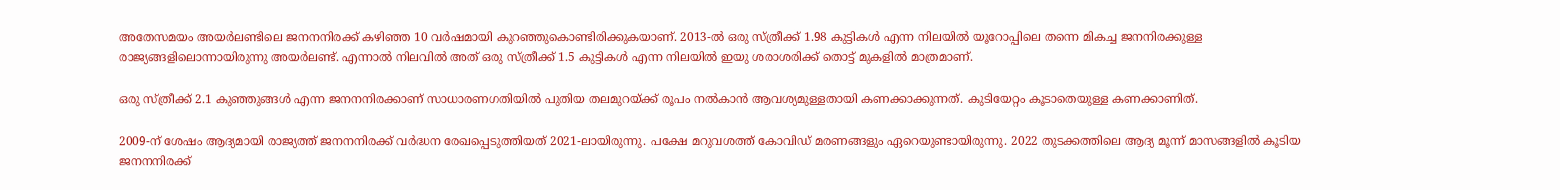അതേസമയം അയര്‍ലണ്ടിലെ ജനനനിരക്ക് കഴിഞ്ഞ 10 വര്‍ഷമായി കുറഞ്ഞുകൊണ്ടിരിക്കുകയാണ്. 2013-ല്‍ ഒരു സ്ത്രീക്ക് 1.98 കുട്ടികള്‍ എന്ന നിലയില്‍ യൂറോപ്പിലെ തന്നെ മികച്ച ജനനിരക്കുള്ള രാജ്യങ്ങളിലൊന്നായിരുന്നു അയര്‍ലണ്ട്. എന്നാല്‍ നിലവില്‍ അത് ഒരു സ്ത്രീക്ക് 1.5 കുട്ടികള്‍ എന്ന നിലയില്‍ ഇയു ശരാശരിക്ക് തൊട്ട് മുകളില്‍ മാത്രമാണ്.

ഒരു സ്ത്രീക്ക് 2.1 കുഞ്ഞുങ്ങള്‍ എന്ന ജനനനിരക്കാണ് സാധാരണഗതിയില്‍ പുതിയ തലമുറയ്ക്ക് രൂപം നല്‍കാന്‍ ആവശ്യമുള്ളതായി കണക്കാക്കുന്നത്. കുടിയേറ്റം കൂടാതെയുള്ള കണക്കാണിത്.

2009-ന് ശേഷം ആദ്യമായി രാജ്യത്ത് ജനനനിരക്ക് വര്‍ദ്ധന രേഖപ്പെടുത്തിയത് 2021-ലായിരുന്നു. പക്ഷേ മറുവശത്ത് കോവിഡ് മരണങ്ങളും ഏറെയുണ്ടായിരുന്നു. 2022 തുടക്കത്തിലെ ആദ്യ മൂന്ന് മാസങ്ങളില്‍ കൂടിയ ജനനനിരക്ക്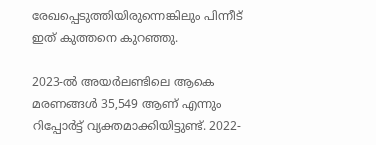രേഖപ്പെടുത്തിയിരുന്നെങ്കിലും പിന്നീട് ഇത് കുത്തനെ കുറഞ്ഞു.

2023-ല്‍ അയര്‍ലണ്ടിലെ ആകെ മരണങ്ങള്‍ 35,549 ആണ് എന്നും റിപ്പോര്‍ട്ട് വ്യക്തമാക്കിയിട്ടുണ്ട്. 2022-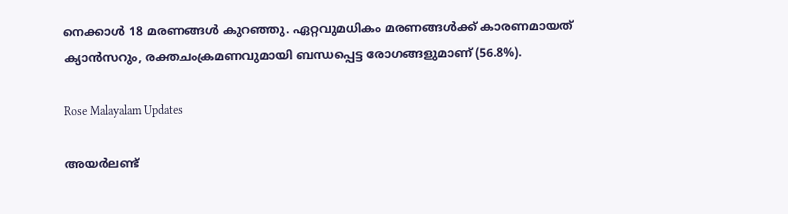നെക്കാള്‍ 18 മരണങ്ങള്‍ കുറഞ്ഞു. ഏറ്റവുമധികം മരണങ്ങള്‍ക്ക് കാരണമായത് ക്യാന്‍സറും, രക്തചംക്രമണവുമായി ബന്ധപ്പെട്ട രോഗങ്ങളുമാണ് (56.8%).

Rose Malayalam Updates

അയർലണ്ട്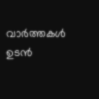വാർത്തകൾ ഉടൻ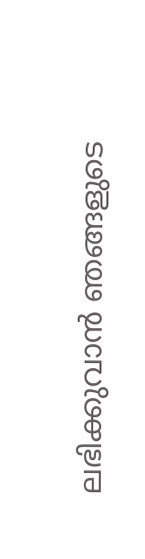ലഭിക്കുവാൻ ഞങ്ങളുടെ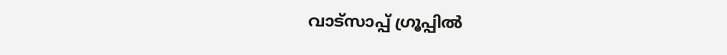വാട്സാപ്പ് ഗ്രൂപ്പിൽ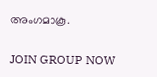അംഗമാകൂ.

JOIN GROUP NOW